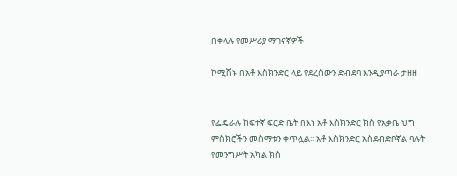በቀላሉ የመሥሪያ ማገናኛዎች

ኮሚሽኑ በአቶ እስክንድር ላይ የደረሰውን ድብደባ እንዲያጣራ ታዘዘ


የፌዴራሉ ከፍተኛ ፍርድ ቤት በእነ አቶ እስክንድር ክስ የአቃቤ ህግ ምስክሮችን መስማቱን ቀጥሏል፡፡ አቶ እስክንድር አስደብድቦኛል ባሉት የመንግሥት አካል ክስ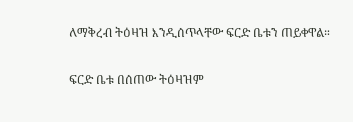ለማቅረብ ትዕዛዝ እንዲሰጥላቸው ፍርድ ቤቱን ጠይቀዋል።

ፍርድ ቤቱ በሰጠው ትዕዛዝም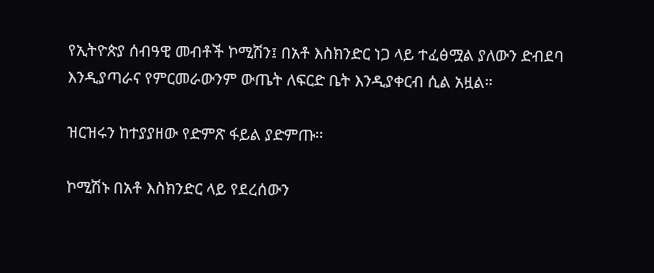የኢትዮጵያ ሰብዓዊ መብቶች ኮሚሽን፤ በአቶ እስክንድር ነጋ ላይ ተፈፅሟል ያለውን ድብደባ እንዲያጣራና የምርመራውንም ውጤት ለፍርድ ቤት እንዲያቀርብ ሲል አዟል።

ዝርዝሩን ከተያያዘው የድምጽ ፋይል ያድምጡ፡፡

ኮሚሽኑ በአቶ እስክንድር ላይ የደረሰውን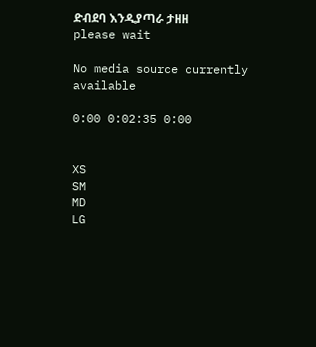ድብደባ እንዲያጣራ ታዘዘ
please wait

No media source currently available

0:00 0:02:35 0:00


XS
SM
MD
LG